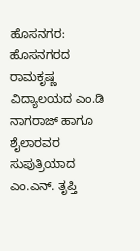ಹೊಸನಗರ: ಹೊಸನಗರದ ರಾಮಕೃಷ್ಣ ವಿದ್ಯಾಲಯದ ಎಂ.ಡಿ ನಾಗರಾಜ್ ಹಾಗೂ ಶೈಲಾರವರ ಸುಪುತ್ರಿಯಾದ ಎಂ.ಎನ್. ತೃಪ್ತಿ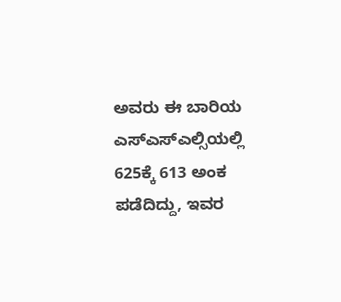ಅವರು ಈ ಬಾರಿಯ ಎಸ್ಎಸ್ಎಲ್ಸಿಯಲ್ಲಿ 625ಕ್ಕೆ 613 ಅಂಕ ಪಡೆದಿದ್ದು, ಇವರ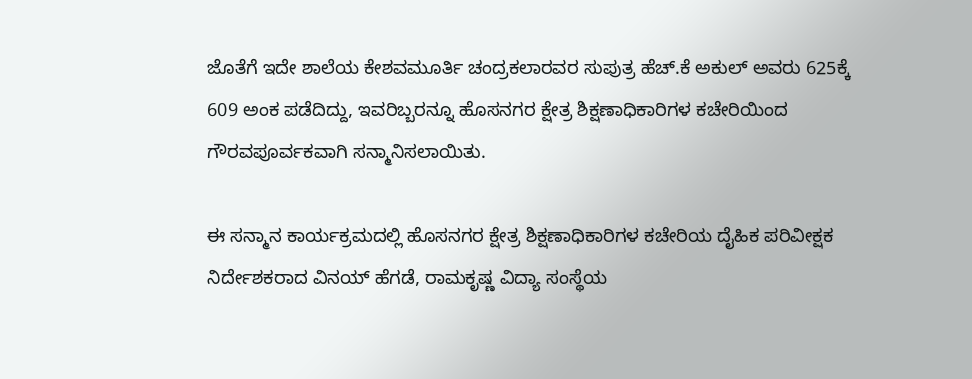ಜೊತೆಗೆ ಇದೇ ಶಾಲೆಯ ಕೇಶವಮೂರ್ತಿ ಚಂದ್ರಕಲಾರವರ ಸುಪುತ್ರ ಹೆಚ್.ಕೆ ಅಕುಲ್ ಅವರು 625ಕ್ಕೆ 609 ಅಂಕ ಪಡೆದಿದ್ದು, ಇವರಿಬ್ಬರನ್ನೂ ಹೊಸನಗರ ಕ್ಷೇತ್ರ ಶಿಕ್ಷಣಾಧಿಕಾರಿಗಳ ಕಚೇರಿಯಿಂದ ಗೌರವಪೂರ್ವಕವಾಗಿ ಸನ್ಮಾನಿಸಲಾಯಿತು.

ಈ ಸನ್ಮಾನ ಕಾರ್ಯಕ್ರಮದಲ್ಲಿ ಹೊಸನಗರ ಕ್ಷೇತ್ರ ಶಿಕ್ಷಣಾಧಿಕಾರಿಗಳ ಕಚೇರಿಯ ದೈಹಿಕ ಪರಿವೀಕ್ಷಕ ನಿರ್ದೇಶಕರಾದ ವಿನಯ್ ಹೆಗಡೆ, ರಾಮಕೃಷ್ಣ ವಿದ್ಯಾ ಸಂಸ್ಥೆಯ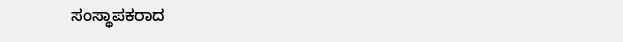ಸಂಸ್ಥಾಪಕರಾದ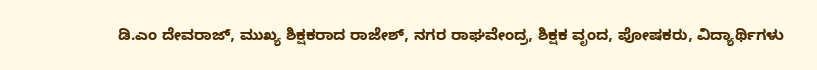ಡಿ.ಎಂ ದೇವರಾಜ್, ಮುಖ್ಯ ಶಿಕ್ಷಕರಾದ ರಾಜೇಶ್, ನಗರ ರಾಘವೇಂದ್ರ, ಶಿಕ್ಷಕ ವೃಂದ, ಪೋಷಕರು, ವಿದ್ಯಾರ್ಥಿಗಳು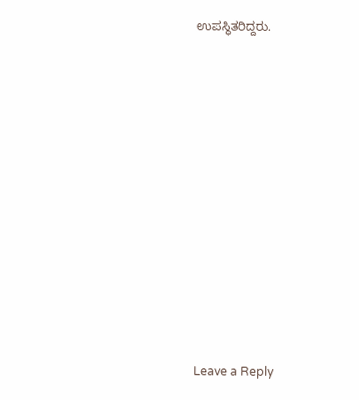ಉಪಸ್ಥಿತರಿದ್ದರು.

















Leave a Reply